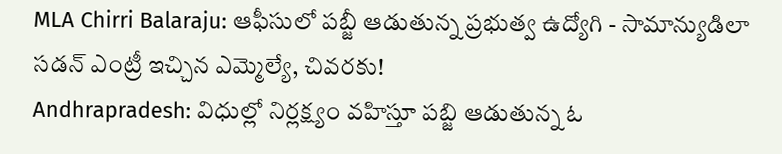MLA Chirri Balaraju: ఆఫీసులో పబ్జీ ఆడుతున్న ప్రభుత్వ ఉద్యోగి - సామాన్యుడిలా సడన్ ఎంట్రీ ఇచ్చిన ఎమ్మెల్యే, చివరకు!
Andhrapradesh: విధుల్లో నిర్లక్ష్యం వహిస్తూ పబ్జి ఆడుతున్న ఓ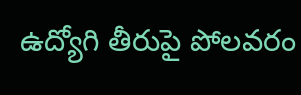ఉద్యోగి తీరుపై పోలవరం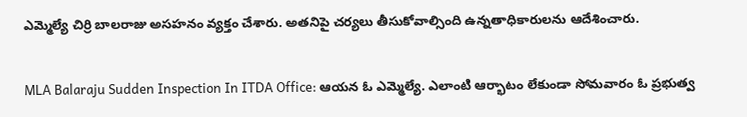ఎమ్మెల్యే చిర్రి బాలరాజు అసహనం వ్యక్తం చేశారు. అతనిపై చర్యలు తీసుకోవాల్సింది ఉన్నతాధికారులను ఆదేశించారు.

MLA Balaraju Sudden Inspection In ITDA Office: ఆయన ఓ ఎమ్మెల్యే. ఎలాంటి ఆర్భాటం లేకుండా సోమవారం ఓ ప్రభుత్వ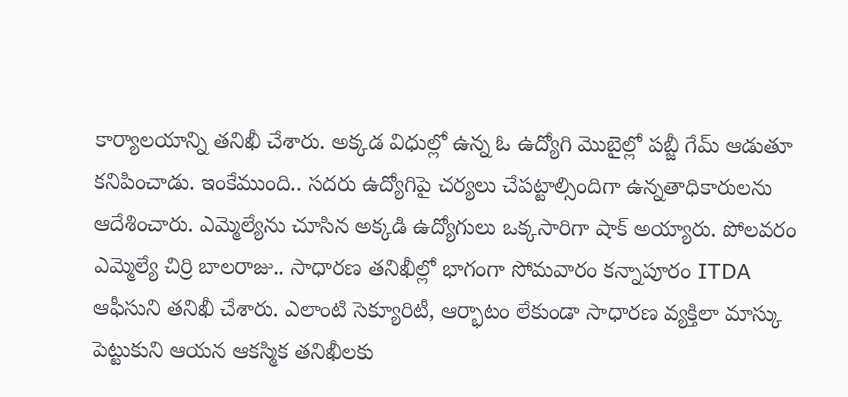కార్యాలయాన్ని తనిఖీ చేశారు. అక్కడ విధుల్లో ఉన్న ఓ ఉద్యోగి మొబైల్లో పబ్జీ గేమ్ ఆడుతూ కనిపించాడు. ఇంకేముంది.. సదరు ఉద్యోగిపై చర్యలు చేపట్టాల్సిందిగా ఉన్నతాధికారులను ఆదేశించారు. ఎమ్మెల్యేను చూసిన అక్కడి ఉద్యోగులు ఒక్కసారిగా షాక్ అయ్యారు. పోలవరం ఎమ్మెల్యే చిర్రి బాలరాజు.. సాధారణ తనిఖీల్లో భాగంగా సోమవారం కన్నాపూరం ITDA ఆఫీసుని తనిఖీ చేశారు. ఎలాంటి సెక్యూరిటీ, ఆర్భాటం లేకుండా సాధారణ వ్యక్తిలా మాస్కు పెట్టుకుని ఆయన ఆకస్మిక తనిఖీలకు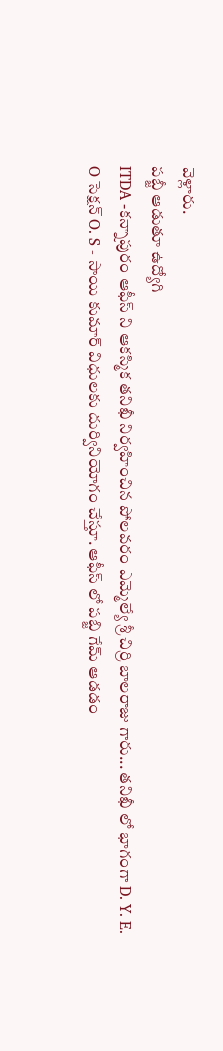వెళ్లారు.
పబ్జీ ఆడుతూ ఉద్యోగి
ITDA -కన్నాపురం ఆఫీస్ ని ఆకస్మిక తనిఖీ నిర్వహించిన పోలవరం ఎమ్మెల్యే శ్రీ చిర్రి బాలరాజు గారు... తనిఖీ లో భాగంగా D. Y. E. O సెక్షన్ O. S - సాయి కుమార్ విధులకు దుర్వినియోగం చేస్తూ. ఆఫీస్ లో పబ్జి గేమ్ ఆడడం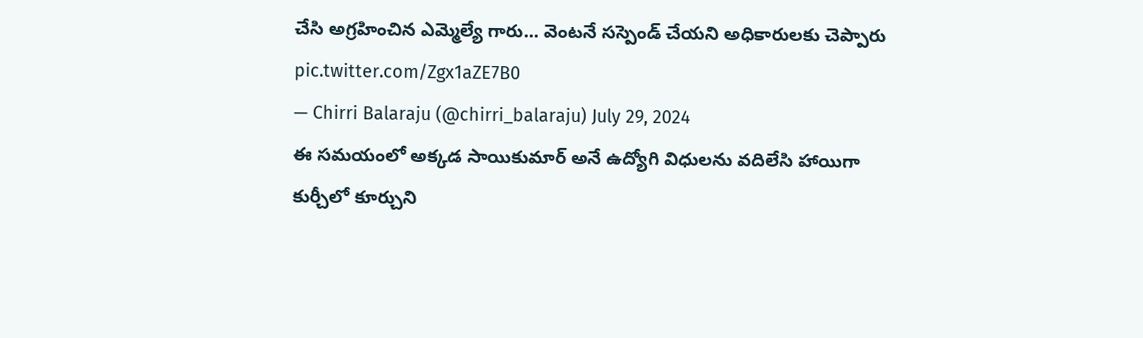చేసి అగ్రహించిన ఎమ్మెల్యే గారు... వెంటనే సస్పెండ్ చేయని అధికారులకు చెప్పారు pic.twitter.com/Zgx1aZE7B0
— Chirri Balaraju (@chirri_balaraju) July 29, 2024
ఈ సమయంలో అక్కడ సాయికుమార్ అనే ఉద్యోగి విధులను వదిలేసి హాయిగా కుర్చీలో కూర్చుని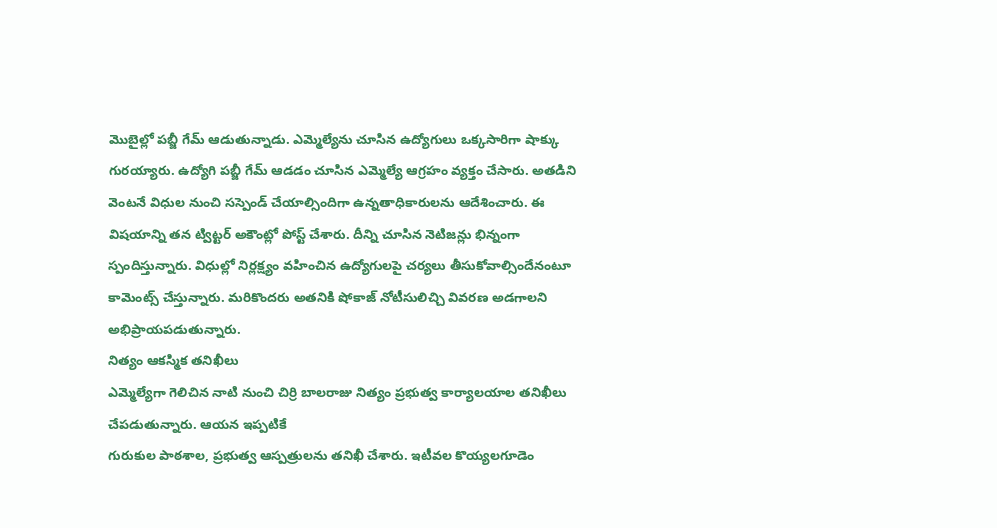మొబైల్లో పబ్జీ గేమ్ ఆడుతున్నాడు. ఎమ్మెల్యేను చూసిన ఉద్యోగులు ఒక్కసారిగా షాక్కు గురయ్యారు. ఉద్యోగి పబ్జీ గేమ్ ఆడడం చూసిన ఎమ్మెల్యే ఆగ్రహం వ్యక్తం చేసారు. అతడిని వెంటనే విధుల నుంచి సస్పెండ్ చేయాల్సిందిగా ఉన్నతాధికారులను ఆదేశించారు. ఈ విషయాన్ని తన ట్విట్టర్ అకౌంట్లో పోస్ట్ చేశారు. దీన్ని చూసిన నెటిజన్లు భిన్నంగా స్పందిస్తున్నారు. విధుల్లో నిర్లక్ష్యం వహించిన ఉద్యోగులపై చర్యలు తీసుకోవాల్సిందేనంటూ కామెంట్స్ చేస్తున్నారు. మరికొందరు అతనికి షోకాజ్ నోటీసులిచ్చి వివరణ అడగాలని అభిప్రాయపడుతున్నారు.
నిత్యం ఆకస్మిక తనిఖీలు
ఎమ్మెల్యేగా గెలిచిన నాటి నుంచి చిర్రి బాలరాజు నిత్యం ప్రభుత్వ కార్యాలయాల తనిఖీలు చేపడుతున్నారు. ఆయన ఇప్పటికే
గురుకుల పాఠశాల, ప్రభుత్వ ఆస్పత్రులను తనిఖీ చేశారు. ఇటీవల కొయ్యలగూడెం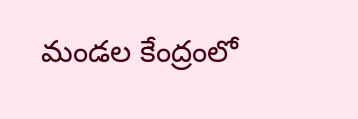మండల కేంద్రంలో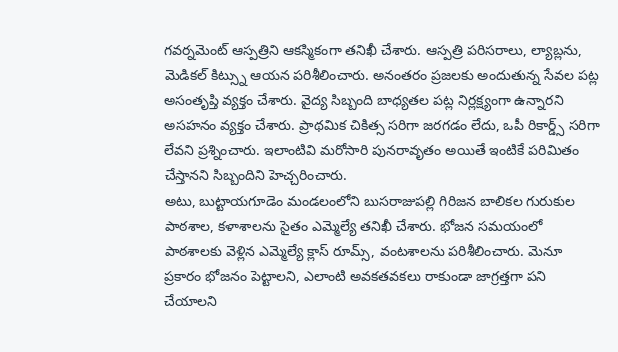గవర్నమెంట్ ఆస్పత్రిని ఆకస్మికంగా తనిఖీ చేశారు. ఆస్పత్రి పరిసరాలు, ల్యాబ్లను, మెడికల్ కిట్స్ను ఆయన పరిశీలించారు. అనంతరం ప్రజలకు అందుతున్న సేవల పట్ల అసంతృప్తి వ్యక్తం చేశారు. వైద్య సిబ్బంది బాధ్యతల పట్ల నిర్లక్ష్యంగా ఉన్నారని అసహనం వ్యక్తం చేశారు. ప్రాథమిక చికిత్స సరిగా జరగడం లేదు, ఒపీ రికార్డ్స్ సరిగా లేవని ప్రశ్నించారు. ఇలాంటివి మరోసారి పునరావృతం అయితే ఇంటికే పరిమితం చేస్తానని సిబ్బందిని హెచ్చరించారు.
అటు, బుట్టాయగూడెం మండలంలోని బుసరాజుపల్లి గిరిజన బాలికల గురుకుల పాఠశాల, కళాశాలను సైతం ఎమ్మెల్యే తనిఖీ చేశారు. భోజన సమయంలో పాఠశాలకు వెళ్లిన ఎమ్మెల్యే క్లాస్ రూమ్స్, వంటశాలను పరిశీలించారు. మెనూ ప్రకారం భోజనం పెట్టాలని, ఎలాంటి అవకతవకలు రాకుండా జాగ్రత్తగా పని చేయాలని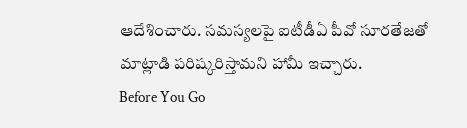ఆదేశించారు. సమస్యలపై ఐటీడీఏ పీవో సూరతేజతో మాట్లాడి పరిష్కరిస్తామని హామీ ఇచ్చారు.
Before You Go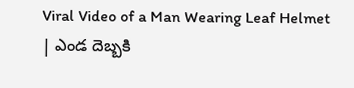Viral Video of a Man Wearing Leaf Helmet | ఎండ దెబ్బకి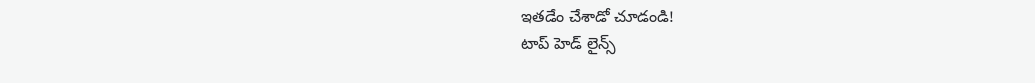ఇతడేం చేశాడో చూడండి!
టాప్ హెడ్ లైన్స్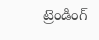ట్రెండింగ్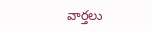వార్తలు